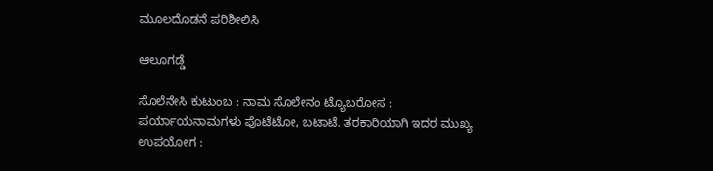ಮೂಲದೊಡನೆ ಪರಿಶೀಲಿಸಿ

ಆಲೂಗಡ್ಡೆ

ಸೊಲೆನೇಸಿ ಕುಟುಂಬ : ನಾಮ ಸೊಲೇನಂ ಟ್ಯೊಬರೋಸ : ಪರ್ಯಾಯನಾಮಗಳು ಪೊಟೆಟೋ, ಬಟಾಟೆ. ತರಕಾರಿಯಾಗಿ ಇದರ ಮುಖ್ಯ ಉಪಯೋಗ :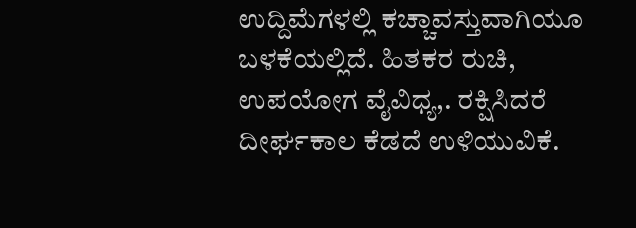ಉದ್ದಿಮೆಗಳಲ್ಲಿ ಕಚ್ಚಾವಸ್ತುವಾಗಿಯೂ ಬಳಕೆಯಲ್ಲಿದೆ. ಹಿತಕರ ರುಚಿ, ಉಪಯೋಗ ವೈವಿಧ್ಯ,. ರಕ್ಷಿಸಿದರೆ ದೀರ್ಘಕಾಲ ಕೆಡದೆ ಉಳಿಯುವಿಕೆ.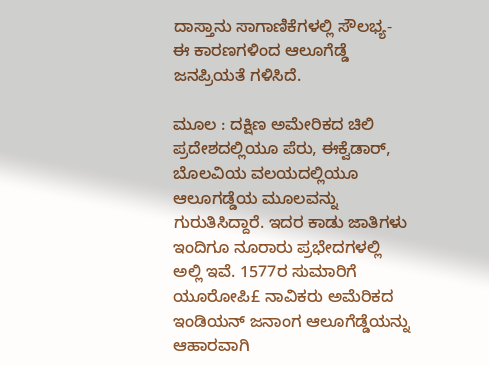ದಾಸ್ತಾನು ಸಾಗಾಣಿಕೆಗಳಲ್ಲಿ ಸೌಲಭ್ಯ- ಈ ಕಾರಣಗಳಿಂದ ಆಲೂಗೆಡ್ಡೆ ಜನಪ್ರಿಯತೆ ಗಳಿಸಿದೆ.

ಮೂಲ : ದಕ್ಷಿಣ ಅಮೇರಿಕದ ಚಿಲಿ ಪ್ರದೇಶದಲ್ಲಿಯೂ ಪೆರು, ಈಕ್ವೆಡಾರ್, ಬೊಲವಿಯ ವಲಯದಲ್ಲಿಯೂ ಆಲೂಗಡ್ಡೆಯ ಮೂಲವನ್ನು ಗುರುತಿಸಿದ್ದಾರೆ. ಇದರ ಕಾಡು ಜಾತಿಗಳು ಇಂದಿಗೂ ನೂರಾರು ಪ್ರಭೇದಗಳಲ್ಲಿ ಅಲ್ಲಿ ಇವೆ. 1577ರ ಸುಮಾರಿಗೆ ಯೂರೋಪಿ£ ನಾವಿಕರು ಅಮೆರಿಕದ ಇಂಡಿಯನ್ ಜನಾಂಗ ಆಲೂಗೆಡ್ಡೆಯನ್ನು ಆಹಾರವಾಗಿ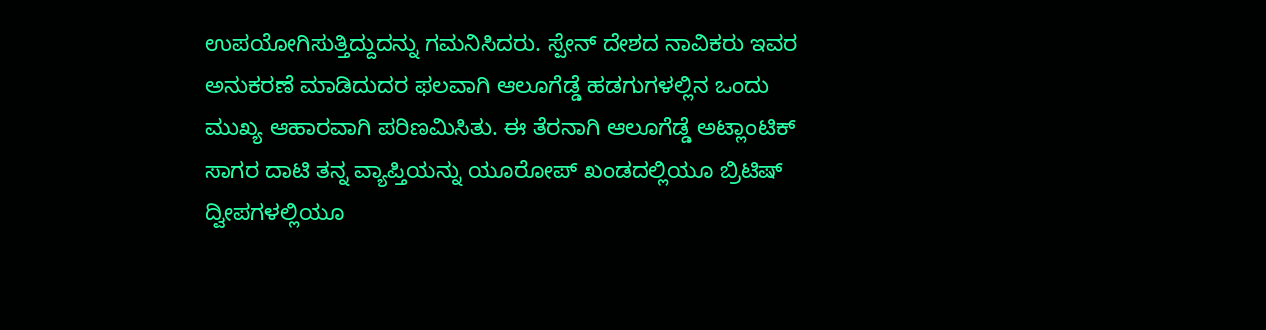ಉಪಯೋಗಿಸುತ್ತಿದ್ದುದನ್ನು ಗಮನಿಸಿದರು. ಸ್ಪೇನ್ ದೇಶದ ನಾವಿಕರು ಇವರ ಅನುಕರಣೆ ಮಾಡಿದುದರ ಫಲವಾಗಿ ಆಲೂಗೆಡ್ಡೆ ಹಡಗುಗಳಲ್ಲಿನ ಒಂದು ಮುಖ್ಯ ಆಹಾರವಾಗಿ ಪರಿಣಮಿಸಿತು. ಈ ತೆರನಾಗಿ ಆಲೂಗೆಡ್ಡೆ ಅಟ್ಲಾಂಟಿಕ್ ಸಾಗರ ದಾಟಿ ತನ್ನ ವ್ಯಾಪ್ತಿಯನ್ನು ಯೂರೋಪ್ ಖಂಡದಲ್ಲಿಯೂ ಬ್ರಿಟಿಷ್ ದ್ವೀಪಗಳಲ್ಲಿಯೂ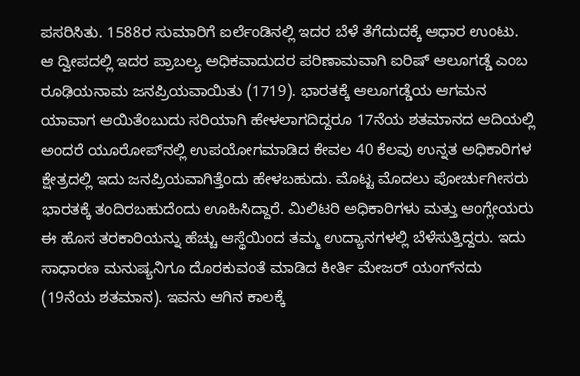ಪಸರಿಸಿತು. 1588ರ ಸುಮಾರಿಗೆ ಐರ್ಲೆಂಡಿನಲ್ಲಿ ಇದರ ಬೆಳೆ ತೆಗೆದುದಕ್ಕೆ ಆಧಾರ ಉಂಟು. ಆ ದ್ವೀಪದಲ್ಲಿ ಇದರ ಪ್ರಾಬಲ್ಯ ಅಧಿಕವಾದುದರ ಪರಿಣಾಮವಾಗಿ ಐರಿಷ್ ಆಲೂಗಡ್ಡೆ ಎಂಬ ರೂಢಿಯನಾಮ ಜನಪ್ರಿಯವಾಯಿತು (1719). ಭಾರತಕ್ಕೆ ಆಲೂಗಡ್ಡೆಯ ಆಗಮನ ಯಾವಾಗ ಆಯಿತೆಂಬುದು ಸರಿಯಾಗಿ ಹೇಳಲಾಗದಿದ್ದರೂ 17ನೆಯ ಶತಮಾನದ ಆದಿಯಲ್ಲಿ ಅಂದರೆ ಯೂರೋಪ್‍ನಲ್ಲಿ ಉಪಯೋಗಮಾಡಿದ ಕೇವಲ 40 ಕೆಲವು ಉನ್ನತ ಅಧಿಕಾರಿಗಳ ಕ್ಷೇತ್ರದಲ್ಲಿ ಇದು ಜನಪ್ರಿಯವಾಗಿತ್ತೆಂದು ಹೇಳಬಹುದು. ಮೊಟ್ಟ ಮೊದಲು ಪೋರ್ಚುಗೀಸರು ಭಾರತಕ್ಕೆ ತಂದಿರಬಹುದೆಂದು ಊಹಿಸಿದ್ದಾರೆ. ಮಿಲಿಟರಿ ಅಧಿಕಾರಿಗಳು ಮತ್ತು ಆಂಗ್ಲೇಯರು ಈ ಹೊಸ ತರಕಾರಿಯನ್ನು ಹೆಚ್ಚು ಆಸ್ಥೆಯಿಂದ ತಮ್ಮ ಉದ್ಯಾನಗಳಲ್ಲಿ ಬೆಳೆಸುತ್ತಿದ್ದರು. ಇದು ಸಾಧಾರಣ ಮನುಷ್ಯನಿಗೂ ದೊರಕುವಂತೆ ಮಾಡಿದ ಕೀರ್ತಿ ಮೇಜರ್ ಯಂಗ್‍ನದು (19ನೆಯ ಶತಮಾನ). ಇವನು ಆಗಿನ ಕಾಲಕ್ಕೆ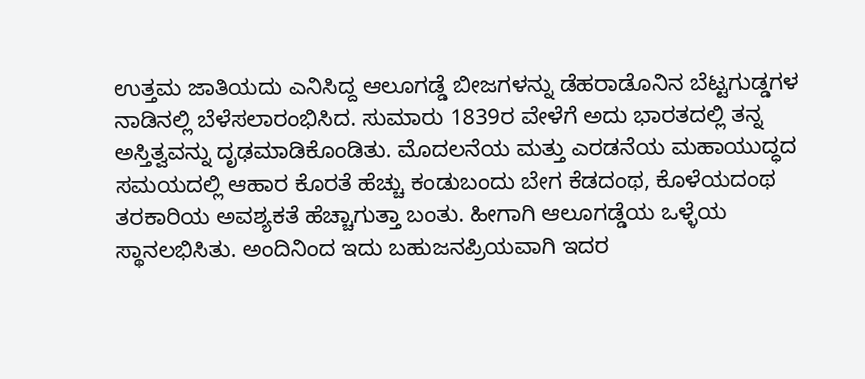ಉತ್ತಮ ಜಾತಿಯದು ಎನಿಸಿದ್ದ ಆಲೂಗಡ್ಡೆ ಬೀಜಗಳನ್ನು ಡೆಹರಾಡೊನಿನ ಬೆಟ್ಟಗುಡ್ಡಗಳ ನಾಡಿನಲ್ಲಿ ಬೆಳೆಸಲಾರಂಭಿಸಿದ. ಸುಮಾರು 1839ರ ವೇಳೆಗೆ ಅದು ಭಾರತದಲ್ಲಿ ತನ್ನ ಅಸ್ತಿತ್ವವನ್ನು ದೃಢಮಾಡಿಕೊಂಡಿತು. ಮೊದಲನೆಯ ಮತ್ತು ಎರಡನೆಯ ಮಹಾಯುದ್ಧದ ಸಮಯದಲ್ಲಿ ಆಹಾರ ಕೊರತೆ ಹೆಚ್ಚು ಕಂಡುಬಂದು ಬೇಗ ಕೆಡದಂಥ, ಕೊಳೆಯದಂಥ ತರಕಾರಿಯ ಅವಶ್ಯಕತೆ ಹೆಚ್ಚಾಗುತ್ತಾ ಬಂತು. ಹೀಗಾಗಿ ಆಲೂಗಡ್ಡೆಯ ಒಳ್ಳೆಯ ಸ್ಥಾನಲಭಿಸಿತು. ಅಂದಿನಿಂದ ಇದು ಬಹುಜನಪ್ರಿಯವಾಗಿ ಇದರ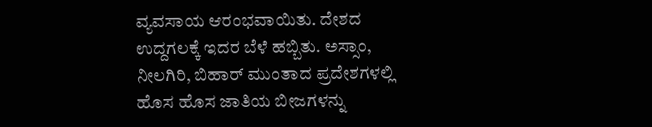ವ್ಯವಸಾಯ ಆರಂಭವಾಯಿತು. ದೇಶದ ಉದ್ದಗಲಕ್ಕೆ ಇದರ ಬೆಳೆ ಹಬ್ಬಿತು. ಅಸ್ಸಾಂ, ನೀಲಗಿರಿ, ಬಿಹಾರ್ ಮುಂತಾದ ಪ್ರದೇಶಗಳಲ್ಲಿ ಹೊಸ ಹೊಸ ಜಾತಿಯ ಬೀಜಗಳನ್ನು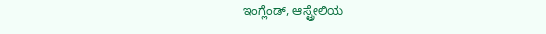ಇಂಗ್ಲೆಂಡ್, ಆಸ್ಟ್ರೇಲಿಯ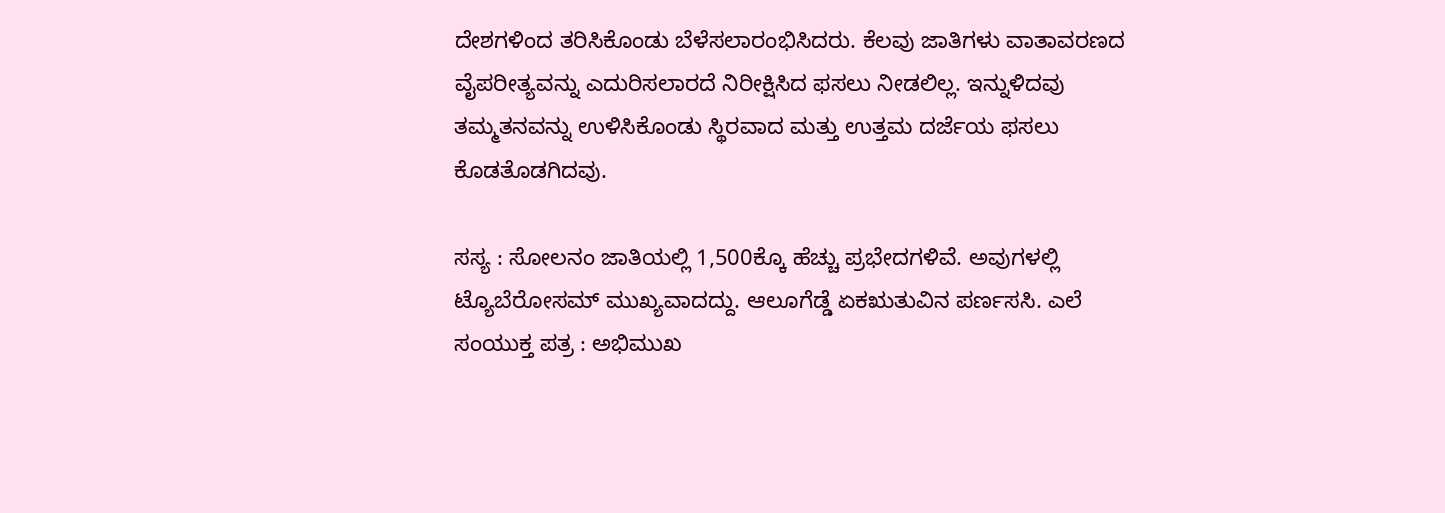ದೇಶಗಳಿಂದ ತರಿಸಿಕೊಂಡು ಬೆಳೆಸಲಾರಂಭಿಸಿದರು. ಕೆಲವು ಜಾತಿಗಳು ವಾತಾವರಣದ ವೈಪರೀತ್ಯವನ್ನು ಎದುರಿಸಲಾರದೆ ನಿರೀಕ್ಷಿಸಿದ ಫಸಲು ನೀಡಲಿಲ್ಲ. ಇನ್ನುಳಿದವು ತಮ್ಮತನವನ್ನು ಉಳಿಸಿಕೊಂಡು ಸ್ಥಿರವಾದ ಮತ್ತು ಉತ್ತಮ ದರ್ಜೆಯ ಫಸಲು ಕೊಡತೊಡಗಿದವು.

ಸಸ್ಯ : ಸೋಲನಂ ಜಾತಿಯಲ್ಲಿ 1,500ಕ್ಕೊ ಹೆಚ್ಚು ಪ್ರಭೇದಗಳಿವೆ. ಅವುಗಳಲ್ಲಿ ಟ್ಯೊಬೆರೋಸಮ್ ಮುಖ್ಯವಾದದ್ದು. ಆಲೂಗೆಡ್ಡೆ ಏಕಋತುವಿನ ಪರ್ಣಸಸಿ. ಎಲೆ ಸಂಯುಕ್ತ ಪತ್ರ : ಅಭಿಮುಖ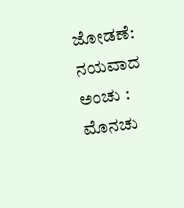ಜೋಡಣೆ: ನಯವಾದ ಅಂಚು : ಮೊನಚು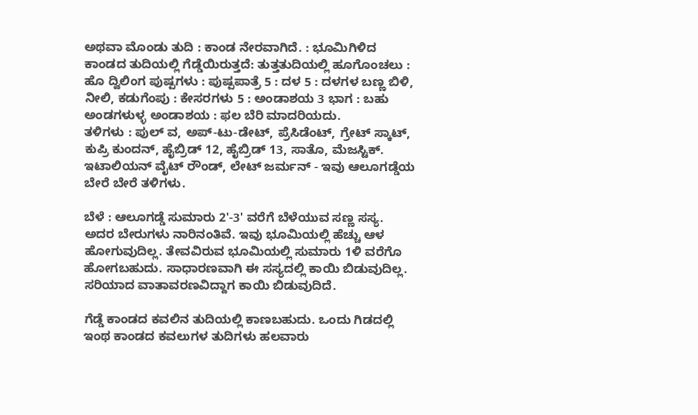ಅಥವಾ ಮೊಂಡು ತುದಿ : ಕಾಂಡ ನೇರವಾಗಿದೆ. : ಭೂಮಿಗಿಳಿದ ಕಾಂಡದ ತುದಿಯಲ್ಲಿ ಗೆಡ್ಡೆಯಿರುತ್ತದೆ: ತುತ್ತತುದಿಯಲ್ಲಿ ಹೂಗೊಂಚಲು : ಹೊ ದ್ವಿಲಿಂಗ ಪುಷ್ಪಗಳು : ಪುಷ್ಪಪಾತ್ರೆ 5 : ದಳ 5 : ದಳಗಳ ಬಣ್ಣ ಬಿಳಿ, ನೀಲಿ, ಕಡುಗೆಂಪು : ಕೇಸರಗಳು 5 : ಅಂಡಾಶಯ 3 ಭಾಗ : ಬಹು ಅಂಡಗಳುಳ್ಳ ಅಂಡಾಶಯ : ಫಲ ಬೆರಿ ಮಾದರಿಯದು.
ತಳಿಗಳು : ಪುಲ್ ವ, ಅಪ್-ಟು-ಡೇಟ್, ಪ್ರೆಸಿಡೆಂಟ್, ಗ್ರೇಟ್ ಸ್ಕಾಟ್, ಕುಪ್ರಿ ಕುಂದನ್, ಹೈಬ್ರಿಡ್ 12, ಹೈಬ್ರಿಡ್ 13, ಸಾತೊ, ಮೆಜಸ್ಟಿಕ್. ಇಟಾಲಿಯನ್ ವೈಟ್ ರೌಂಡ್, ಲೇಟ್ ಜರ್ಮನ್ - ಇವು ಆಲೂಗಡ್ಡೆಯ ಬೇರೆ ಬೇರೆ ತಳಿಗಳು.

ಬೆಳೆ : ಆಲೂಗಡ್ಡೆ ಸುಮಾರು 2'-3' ವರೆಗೆ ಬೆಳೆಯುವ ಸಣ್ಣ ಸಸ್ಯ. ಅದರ ಬೇರುಗಳು ನಾರಿನಂತಿವೆ. ಇವು ಭೂಮಿಯಲ್ಲಿ ಹೆಚ್ಚು ಆಳ ಹೋಗುವುದಿಲ್ಲ. ತೇವವಿರುವ ಭೂಮಿಯಲ್ಲಿ ಸುಮಾರು 1ಳಿ ವರೆಗೊ ಹೋಗಬಹುದು. ಸಾಧಾರಣವಾಗಿ ಈ ಸಸ್ಯದಲ್ಲಿ ಕಾಯಿ ಬಿಡುವುದಿಲ್ಲ. ಸರಿಯಾದ ವಾತಾವರಣವಿದ್ದಾಗ ಕಾಯಿ ಬಿಡುವುದಿದೆ.

ಗೆಡ್ಡೆ ಕಾಂಡದ ಕವಲಿನ ತುದಿಯಲ್ಲಿ ಕಾಣಬಹುದು. ಒಂದು ಗಿಡದಲ್ಲಿ ಇಂಥ ಕಾಂಡದ ಕವಲುಗಳ ತುದಿಗಳು ಹಲವಾರು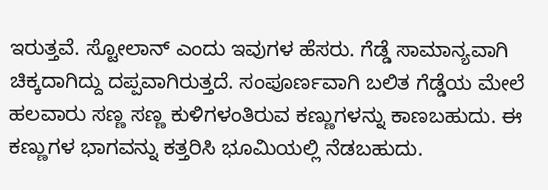ಇರುತ್ತವೆ. ಸ್ಟೋಲಾನ್ ಎಂದು ಇವುಗಳ ಹೆಸರು. ಗೆಡ್ಡೆ ಸಾಮಾನ್ಯವಾಗಿ ಚಿಕ್ಕದಾಗಿದ್ದು ದಪ್ಪವಾಗಿರುತ್ತದೆ. ಸಂಪೂರ್ಣವಾಗಿ ಬಲಿತ ಗೆಡ್ಡೆಯ ಮೇಲೆ ಹಲವಾರು ಸಣ್ಣ ಸಣ್ಣ ಕುಳಿಗಳಂತಿರುವ ಕಣ್ಣುಗಳನ್ನು ಕಾಣಬಹುದು. ಈ ಕಣ್ಣುಗಳ ಭಾಗವನ್ನು ಕತ್ತರಿಸಿ ಭೂಮಿಯಲ್ಲಿ ನೆಡಬಹುದು.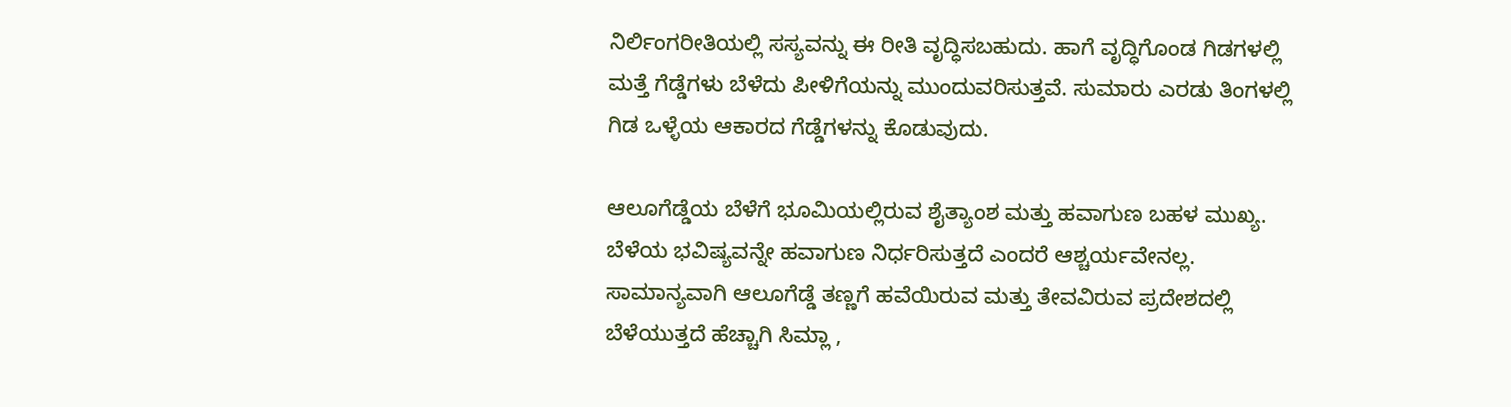ನಿರ್ಲಿಂಗರೀತಿಯಲ್ಲಿ ಸಸ್ಯವನ್ನು ಈ ರೀತಿ ವೃದ್ಧಿಸಬಹುದು. ಹಾಗೆ ವೃದ್ಧಿಗೊಂಡ ಗಿಡಗಳಲ್ಲಿ ಮತ್ತೆ ಗೆಡ್ಡೆಗಳು ಬೆಳೆದು ಪೀಳಿಗೆಯನ್ನು ಮುಂದುವರಿಸುತ್ತವೆ. ಸುಮಾರು ಎರಡು ತಿಂಗಳಲ್ಲಿ ಗಿಡ ಒಳ್ಳೆಯ ಆಕಾರದ ಗೆಡ್ಡೆಗಳನ್ನು ಕೊಡುವುದು.

ಆಲೂಗೆಡ್ಡೆಯ ಬೆಳೆಗೆ ಭೂಮಿಯಲ್ಲಿರುವ ಶೈತ್ಯಾಂಶ ಮತ್ತು ಹವಾಗುಣ ಬಹಳ ಮುಖ್ಯ. ಬೆಳೆಯ ಭವಿಷ್ಯವನ್ನೇ ಹವಾಗುಣ ನಿರ್ಧರಿಸುತ್ತದೆ ಎಂದರೆ ಆಶ್ಚರ್ಯವೇನಲ್ಲ. ಸಾಮಾನ್ಯವಾಗಿ ಆಲೂಗೆಡ್ಡೆ ತಣ್ಣಗೆ ಹವೆಯಿರುವ ಮತ್ತು ತೇವವಿರುವ ಪ್ರದೇಶದಲ್ಲಿ ಬೆಳೆಯುತ್ತದೆ ಹೆಚ್ಚಾಗಿ ಸಿಮ್ಲಾ ,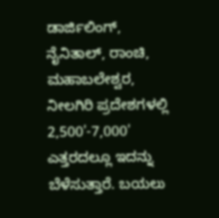ಡಾರ್ಜಿಲಿಂಗ್, ನೈನಿತಾಲ್, ರಾಂಚಿ, ಮಹಾಬಲೇಶ್ವರ, ನೀಲಗಿರಿ ಪ್ರದೇಶಗಳಲ್ಲಿ 2,500'-7,000' ಎತ್ತರದಲ್ಲೂ ಇದನ್ನು ಬೆಳೆಸುತ್ತಾರೆ. ಬಯಲು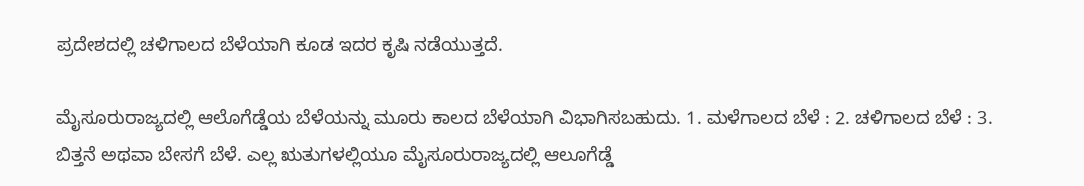ಪ್ರದೇಶದಲ್ಲಿ ಚಳಿಗಾಲದ ಬೆಳೆಯಾಗಿ ಕೂಡ ಇದರ ಕೃಷಿ ನಡೆಯುತ್ತದೆ.

ಮೈಸೂರುರಾಜ್ಯದಲ್ಲಿ ಆಲೊಗೆಡ್ಡೆಯ ಬೆಳೆಯನ್ನು ಮೂರು ಕಾಲದ ಬೆಳೆಯಾಗಿ ವಿಭಾಗಿಸಬಹುದು. 1. ಮಳೆಗಾಲದ ಬೆಳೆ : 2. ಚಳಿಗಾಲದ ಬೆಳೆ : 3. ಬಿತ್ತನೆ ಅಥವಾ ಬೇಸಗೆ ಬೆಳೆ. ಎಲ್ಲ ಋತುಗಳಲ್ಲಿಯೂ ಮೈಸೂರುರಾಜ್ಯದಲ್ಲಿ ಆಲೂಗೆಡ್ಡೆ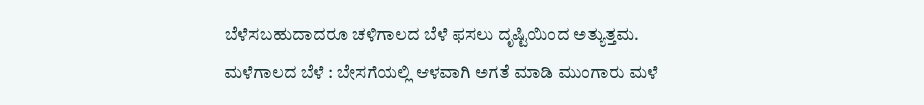ಬೆಳೆಸಬಹುದಾದರೂ ಚಳಿಗಾಲದ ಬೆಳೆ ಫಸಲು ದೃಷ್ಟಿಯಿಂದ ಅತ್ಯುತ್ತಮ.
ಮಳೆಗಾಲದ ಬೆಳೆ : ಬೇಸಗೆಯಲ್ಲಿ ಆಳವಾಗಿ ಅಗತೆ ಮಾಡಿ ಮುಂಗಾರು ಮಳೆ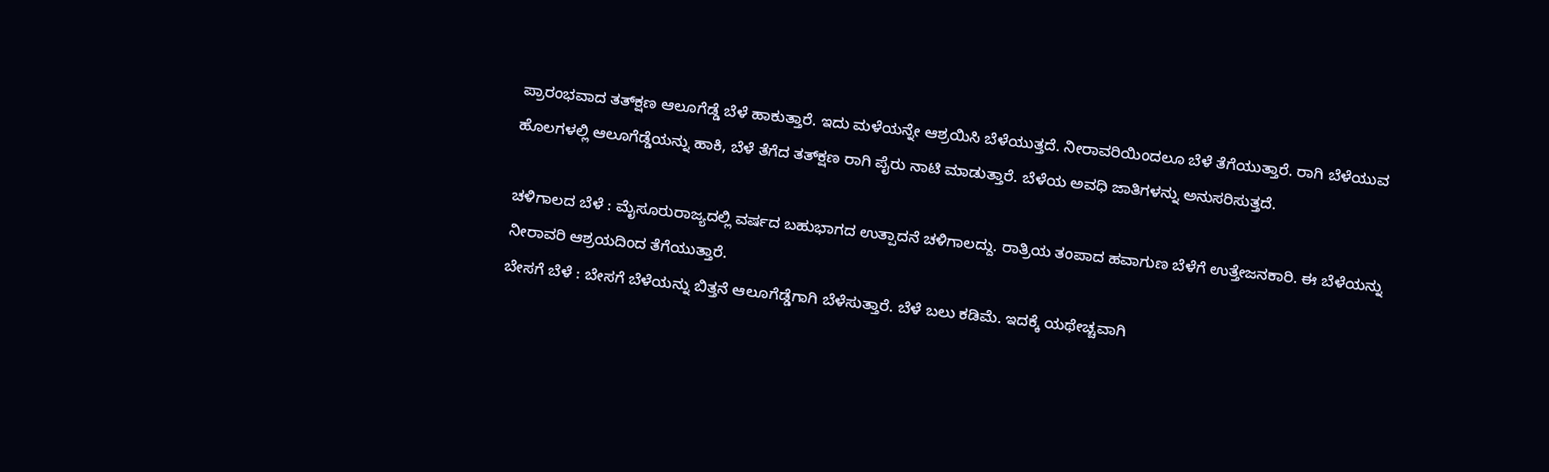ಪ್ರಾರಂಭವಾದ ತತ್‍ಕ್ಷಣ ಆಲೂಗೆಡ್ಡೆ ಬೆಳೆ ಹಾಕುತ್ತಾರೆ. ಇದು ಮಳೆಯನ್ನೇ ಆಶ್ರಯಿಸಿ ಬೆಳೆಯುತ್ತದೆ. ನೀರಾವರಿಯಿಂದಲೂ ಬೆಳೆ ತೆಗೆಯುತ್ತಾರೆ. ರಾಗಿ ಬೆಳೆಯುವ ಹೊಲಗಳಲ್ಲಿ ಆಲೂಗೆಡ್ಡೆಯನ್ನು ಹಾಕಿ, ಬೆಳೆ ತೆಗೆದ ತತ್‍ಕ್ಷಣ ರಾಗಿ ಪೈರು ನಾಟಿ ಮಾಡುತ್ತಾರೆ. ಬೆಳೆಯ ಅವಧಿ ಜಾತಿಗಳನ್ನು ಅನುಸರಿಸುತ್ತದೆ.

ಚಳಿಗಾಲದ ಬೆಳೆ : ಮೈಸೂರುರಾಜ್ಯದಲ್ಲಿ ವರ್ಷದ ಬಹುಭಾಗದ ಉತ್ಪಾದನೆ ಚಳಿಗಾಲದ್ದು. ರಾತ್ರಿಯ ತಂಪಾದ ಹವಾಗುಣ ಬೆಳೆಗೆ ಉತ್ತೇಜನಕಾರಿ. ಈ ಬೆಳೆಯನ್ನು ನೀರಾವರಿ ಆಶ್ರಯದಿಂದ ತೆಗೆಯುತ್ತಾರೆ.
ಬೇಸಗೆ ಬೆಳೆ : ಬೇಸಗೆ ಬೆಳೆಯನ್ನು ಬಿತ್ತನೆ ಆಲೂಗೆಡ್ಡೆಗಾಗಿ ಬೆಳೆಸುತ್ತಾರೆ. ಬೆಳೆ ಬಲು ಕಡಿಮೆ. ಇದಕ್ಕೆ ಯಥೇಚ್ಚವಾಗಿ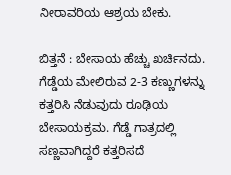ನೀರಾವರಿಯ ಆಶ್ರಯ ಬೇಕು.

ಬಿತ್ತನೆ : ಬೇಸಾಯ ಹೆಚ್ಚು ಖರ್ಚಿನದು. ಗೆಡ್ಡೆಯ ಮೇಲಿರುವ 2-3 ಕಣ್ಣುಗಳನ್ನು ಕತ್ತರಿಸಿ ನೆಡುವುದು ರೂಢಿಯ ಬೇಸಾಯಕ್ರಮ. ಗೆಡ್ಡೆ ಗಾತ್ರದಲ್ಲಿ ಸಣ್ಣವಾಗಿದ್ದರೆ ಕತ್ತರಿಸದೆ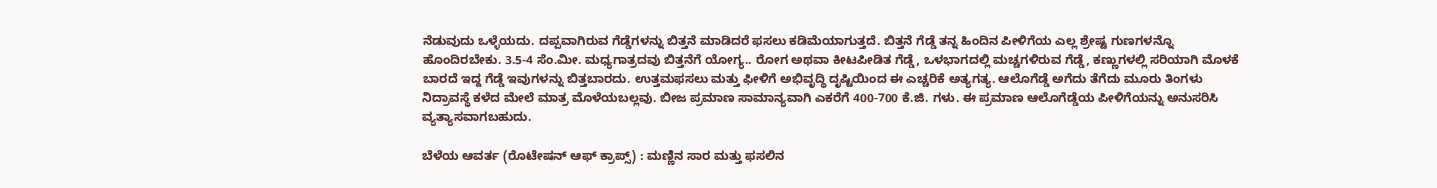ನೆಡುವುದು ಒಳ್ಳೆಯದು. ದಪ್ಪವಾಗಿರುವ ಗೆಡ್ಡೆಗಳನ್ನು ಬಿತ್ತನೆ ಮಾಡಿದರೆ ಫಸಲು ಕಡಿಮೆಯಾಗುತ್ತದೆ. ಬಿತ್ತನೆ ಗೆಡ್ಡೆ ತನ್ನ ಹಿಂದಿನ ಪೀಳಿಗೆಯ ಎಲ್ಲ ಶ್ರೇಷ್ಟ ಗುಣಗಳನ್ನೊ ಹೊಂದಿರಬೇಕು. 3.5-4 ಸೆಂ.ಮೀ. ಮಧ್ಯಗಾತ್ರದವು ಬಿತ್ತನೆಗೆ ಯೋಗ್ಯ.. ರೋಗ ಅಥವಾ ಕೀಟಪೀಡಿತ ಗೆಡ್ಡೆ, ಒಳಭಾಗದಲ್ಲಿ ಮಚ್ಚಗಳಿರುವ ಗೆಡ್ಡೆ, ಕಣ್ಣುಗಳಲ್ಲಿ ಸರಿಯಾಗಿ ಮೊಳಕೆ ಬಾರದೆ ಇದ್ದ ಗೆಡ್ಡೆ ಇವುಗಳನ್ನು ಬಿತ್ತಬಾರದು. ಉತ್ತಮಫಸಲು ಮತ್ತು ಫೀಳಿಗೆ ಅಭಿವೃದ್ಧಿ ದೃಷ್ಟಿಯಿಂದ ಈ ಎಚ್ಚರಿಕೆ ಅತ್ಯಗತ್ಯ. ಆಲೊಗೆಡ್ಡೆ ಅಗೆದು ತೆಗೆದು ಮೂರು ತಿಂಗಳು ನಿದ್ರಾವಸ್ಥೆ ಕಳೆದ ಮೇಲೆ ಮಾತ್ರ ಮೊಳೆಯಬಲ್ಲವು. ಬೀಜ ಪ್ರಮಾಣ ಸಾಮಾನ್ಯವಾಗಿ ಎಕರೆಗೆ 400-700 ಕೆ.ಜಿ. ಗಳು. ಈ ಪ್ರಮಾಣ ಆಲೊಗೆಡ್ಡೆಯ ಪೀಳಿಗೆಯನ್ನು ಅನುಸರಿಸಿ ವ್ಯತ್ಯಾಸವಾಗಬಹುದು.

ಬೆಳೆಯ ಆವರ್ತ (ರೊಟೇಷನ್ ಆಫ್ ಕ್ರಾಪ್ಸ್) : ಮಣ್ಣಿನ ಸಾರ ಮತ್ತು ಫಸಲಿನ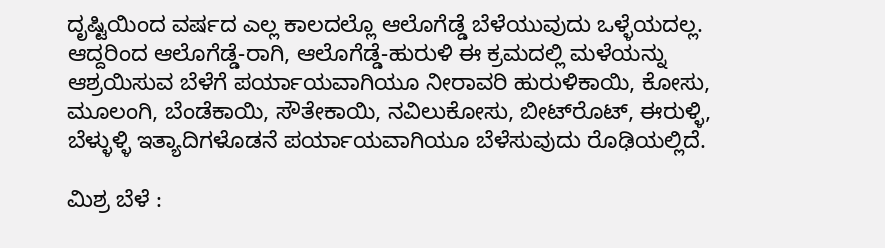ದೃಷ್ಟಿಯಿಂದ ವರ್ಷದ ಎಲ್ಲ ಕಾಲದಲ್ಲೊ ಆಲೊಗೆಡ್ಡೆ ಬೆಳೆಯುವುದು ಒಳ್ಳೆಯದಲ್ಲ. ಆದ್ದರಿಂದ ಆಲೊಗೆಡ್ಡೆ-ರಾಗಿ, ಆಲೊಗೆಡ್ಡೆ-ಹುರುಳಿ ಈ ಕ್ರಮದಲ್ಲಿ ಮಳೆಯನ್ನು ಆಶ್ರಯಿಸುವ ಬೆಳೆಗೆ ಪರ್ಯಾಯವಾಗಿಯೂ ನೀರಾವರಿ ಹುರುಳಿಕಾಯಿ, ಕೋಸು, ಮೂಲಂಗಿ, ಬೆಂಡೆಕಾಯಿ, ಸೌತೇಕಾಯಿ, ನವಿಲುಕೋಸು, ಬೀಟ್‍ರೊಟ್, ಈರುಳ್ಳಿ, ಬೆಳ್ಳುಳ್ಳಿ ಇತ್ಯಾದಿಗಳೊಡನೆ ಪರ್ಯಾಯವಾಗಿಯೂ ಬೆಳೆಸುವುದು ರೊಢಿಯಲ್ಲಿದೆ.

ಮಿಶ್ರ ಬೆಳೆ :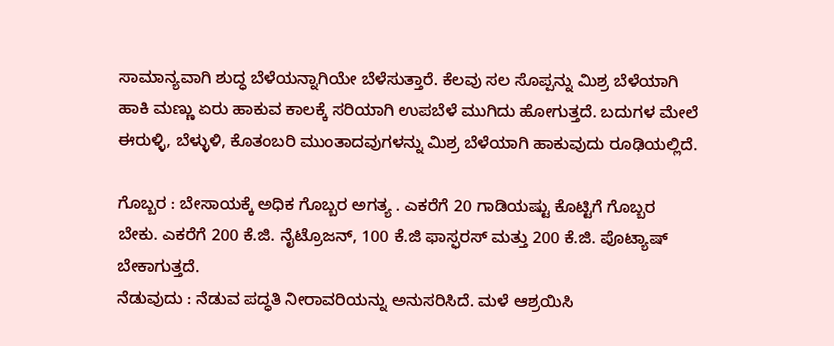ಸಾಮಾನ್ಯವಾಗಿ ಶುದ್ಧ ಬೆಳೆಯನ್ನಾಗಿಯೇ ಬೆಳೆಸುತ್ತಾರೆ. ಕೆಲವು ಸಲ ಸೊಪ್ಪನ್ನು ಮಿಶ್ರ ಬೆಳೆಯಾಗಿ ಹಾಕಿ ಮಣ್ಣು ಏರು ಹಾಕುವ ಕಾಲಕ್ಕೆ ಸರಿಯಾಗಿ ಉಪಬೆಳೆ ಮುಗಿದು ಹೋಗುತ್ತದೆ. ಬದುಗಳ ಮೇಲೆ ಈರುಳ್ಳಿ, ಬೆಳ್ಳುಳಿ, ಕೊತಂಬರಿ ಮುಂತಾದವುಗಳನ್ನು ಮಿಶ್ರ ಬೆಳೆಯಾಗಿ ಹಾಕುವುದು ರೂಢಿಯಲ್ಲಿದೆ.

ಗೊಬ್ಬರ : ಬೇಸಾಯಕ್ಕೆ ಅಧಿಕ ಗೊಬ್ಬರ ಅಗತ್ಯ . ಎಕರೆಗೆ 20 ಗಾಡಿಯಷ್ಟು ಕೊಟ್ಟಿಗೆ ಗೊಬ್ಬರ ಬೇಕು. ಎಕರೆಗೆ 200 ಕೆ.ಜಿ. ನೈಟ್ರೊಜನ್, 100 ಕೆ.ಜಿ ಫಾಸ್ಫರಸ್ ಮತ್ತು 200 ಕೆ.ಜಿ. ಪೊಟ್ಯಾಷ್ ಬೇಕಾಗುತ್ತದೆ.
ನೆಡುವುದು : ನೆಡುವ ಪದ್ಧತಿ ನೀರಾವರಿಯನ್ನು ಅನುಸರಿಸಿದೆ. ಮಳೆ ಆಶ್ರಯಿಸಿ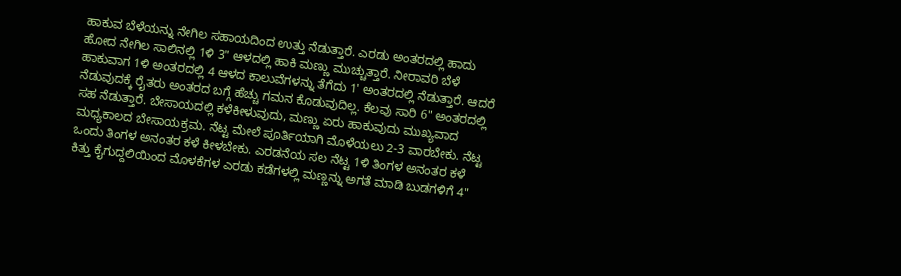ಹಾಕುವ ಬೆಳೆಯನ್ನು ನೇಗಿಲ ಸಹಾಯದಿಂದ ಉತ್ತು ನೆಡುತ್ತಾರೆ. ಎರಡು ಅಂತರದಲ್ಲಿ ಹಾದು ಹೋದ ನೇಗಿಲ ಸಾಲಿನಲ್ಲಿ 1ಳಿ 3" ಆಳದಲ್ಲಿ ಹಾಕಿ ಮಣ್ಣು ಮುಚ್ಚುತ್ತಾರೆ. ನೀರಾವರಿ ಬೆಳೆ ಹಾಕುವಾಗ 1ಳಿ ಅಂತರದಲ್ಲಿ 4 ಆಳದ ಕಾಲುವೆಗಳನ್ನು ತೆಗೆದು 1' ಅಂತರದಲ್ಲಿ ನೆಡುತ್ತಾರೆ. ಆದರೆ ನೆಡುವುದಕ್ಕೆ ರೈತರು ಅಂತರದ ಬಗ್ಗೆ ಹೆಚ್ಚು ಗಮನ ಕೊಡುವುದಿಲ್ಲ. ಕೆಲವು ಸಾರಿ 6" ಅಂತರದಲ್ಲಿ ಸಹ ನೆಡುತ್ತಾರೆ. ಬೇಸಾಯದಲ್ಲಿ ಕಳೆಕೀಳುವುದು, ಮಣ್ಣು ಏರು ಹಾಕುವುದು ಮುಖ್ಯವಾದ ಮಧ್ಯಕಾಲದ ಬೇಸಾಯಕ್ರಮ. ನೆಟ್ಟ ಮೇಲೆ ಪೂರ್ತಿಯಾಗಿ ಮೊಳೆಯಲು 2-3 ವಾರಬೇಕು. ನೆಟ್ಟ ಒಂದು ತಿಂಗಳ ಅನಂತರ ಕಳೆ ಕೀಳಬೇಕು. ಎರಡನೆಯ ಸಲ ನೆಟ್ಟ 1ಳಿ ತಿಂಗಳ ಅನಂತರ ಕಳೆ ಕಿತ್ತು ಕೈಗುದ್ದಲಿಯಿಂದ ಮೊಳಕೆಗಳ ಎರಡು ಕಡೆಗಳಲ್ಲಿ ಮಣ್ಣನ್ನು ಅಗತೆ ಮಾಡಿ ಬುಡಗಳಿಗೆ 4"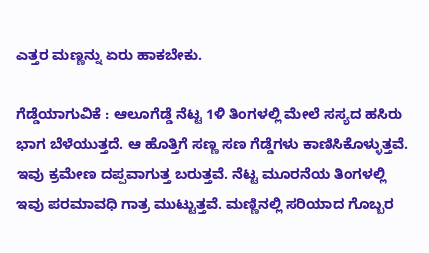ಎತ್ತರ ಮಣ್ಣನ್ನು ಏರು ಹಾಕಬೇಕು.

ಗೆಡ್ಡೆಯಾಗುವಿಕೆ : ಆಲೂಗೆಡ್ಡೆ ನೆಟ್ಟ 1ಳಿ ತಿಂಗಳಲ್ಲಿ ಮೇಲೆ ಸಸ್ಯದ ಹಸಿರು ಭಾಗ ಬೆಳೆಯುತ್ತದೆ. ಆ ಹೊತ್ತಿಗೆ ಸಣ್ಣ ಸಣ ಗೆಡ್ಡೆಗಳು ಕಾಣಿಸಿಕೊಳ್ಳುತ್ತವೆ. ಇವು ಕ್ರಮೇಣ ದಪ್ಪವಾಗುತ್ತ ಬರುತ್ತವೆ. ನೆಟ್ಟ ಮೂರನೆಯ ತಿಂಗಳಲ್ಲಿ ಇವು ಪರಮಾವಧಿ ಗಾತ್ರ ಮುಟ್ಟುತ್ತವೆ. ಮಣ್ಣಿನಲ್ಲಿ ಸರಿಯಾದ ಗೊಬ್ಬರ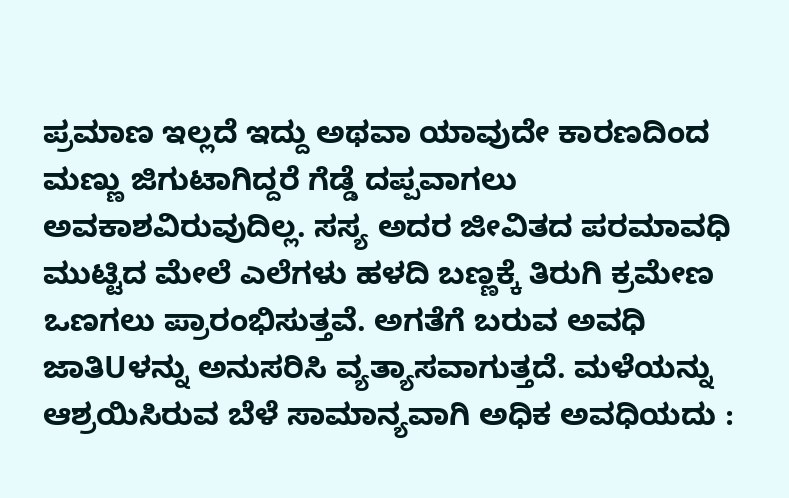ಪ್ರಮಾಣ ಇಲ್ಲದೆ ಇದ್ದು ಅಥವಾ ಯಾವುದೇ ಕಾರಣದಿಂದ ಮಣ್ಣು ಜಿಗುಟಾಗಿದ್ದರೆ ಗೆಡ್ಡೆ ದಪ್ಪವಾಗಲು ಅವಕಾಶವಿರುವುದಿಲ್ಲ. ಸಸ್ಯ ಅದರ ಜೀವಿತದ ಪರಮಾವಧಿ ಮುಟ್ಟಿದ ಮೇಲೆ ಎಲೆಗಳು ಹಳದಿ ಬಣ್ಣಕ್ಕೆ ತಿರುಗಿ ಕ್ರಮೇಣ ಒಣಗಲು ಪ್ರಾರಂಭಿಸುತ್ತವೆ. ಅಗತೆಗೆ ಬರುವ ಅವಧಿ ಜಾತಿUಳನ್ನು ಅನುಸರಿಸಿ ವ್ಯತ್ಯಾಸವಾಗುತ್ತದೆ. ಮಳೆಯನ್ನು ಆಶ್ರಯಿಸಿರುವ ಬೆಳೆ ಸಾಮಾನ್ಯವಾಗಿ ಅಧಿಕ ಅವಧಿಯದು :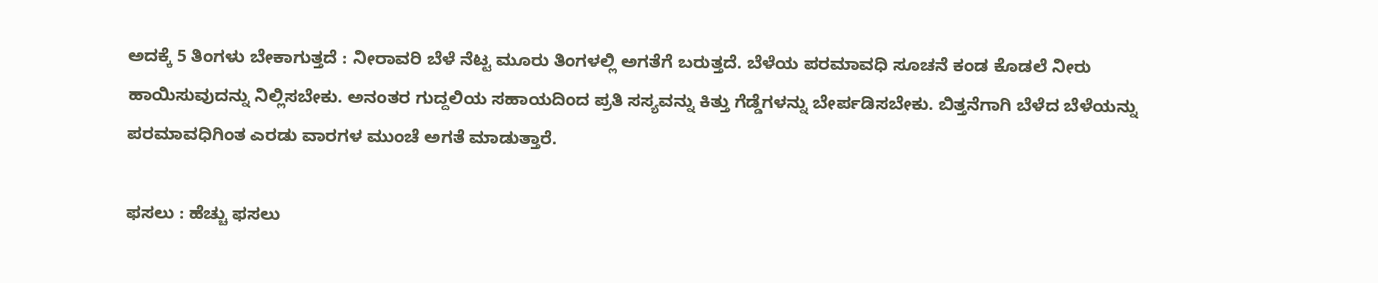ಅದಕ್ಕೆ 5 ತಿಂಗಳು ಬೇಕಾಗುತ್ತದೆ : ನೀರಾವರಿ ಬೆಳೆ ನೆಟ್ಟ ಮೂರು ತಿಂಗಳಲ್ಲಿ ಅಗತೆಗೆ ಬರುತ್ತದೆ. ಬೆಳೆಯ ಪರಮಾವಧಿ ಸೂಚನೆ ಕಂಡ ಕೊಡಲೆ ನೀರು ಹಾಯಿಸುವುದನ್ನು ನಿಲ್ಲಿಸಬೇಕು. ಅನಂತರ ಗುದ್ದಲಿಯ ಸಹಾಯದಿಂದ ಪ್ರತಿ ಸಸ್ಯವನ್ನು ಕಿತ್ತು ಗೆಡ್ಡೆಗಳನ್ನು ಬೇರ್ಪಡಿಸಬೇಕು. ಬಿತ್ತನೆಗಾಗಿ ಬೆಳೆದ ಬೆಳೆಯನ್ನು ಪರಮಾವಧಿಗಿಂತ ಎರಡು ವಾರಗಳ ಮುಂಚೆ ಅಗತೆ ಮಾಡುತ್ತಾರೆ.

ಫಸಲು : ಹೆಚ್ಚು ಫಸಲು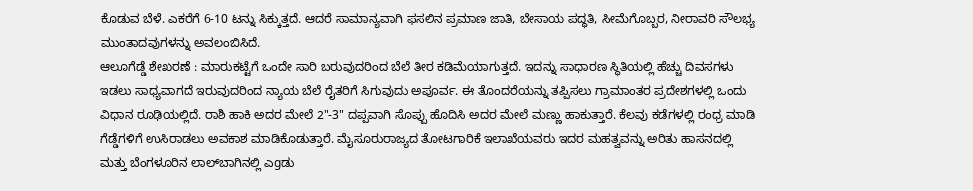ಕೊಡುವ ಬೆಳೆ. ಎಕರೆಗೆ 6-10 ಟನ್ನು ಸಿಕ್ಕುತ್ತದೆ. ಆದರೆ ಸಾಮಾನ್ಯವಾಗಿ ಫಸಲಿನ ಪ್ರಮಾಣ ಜಾತಿ, ಬೇಸಾಯ ಪದ್ಧತಿ, ಸೀಮೆಗೊಬ್ಬರ, ನೀರಾವರಿ ಸೌಲಭ್ಯ ಮುಂತಾದವುಗಳನ್ನು ಅವಲಂಬಿಸಿದೆ.
ಆಲೂಗೆಡ್ಡೆ ಶೇಖರಣೆ : ಮಾರುಕಟ್ಟೆಗೆ ಒಂದೇ ಸಾರಿ ಬರುವುದರಿಂದ ಬೆಲೆ ತೀರ ಕಡಿಮೆಯಾಗುತ್ತದೆ. ಇದನ್ನು ಸಾಧಾರಣ ಸ್ಥಿತಿಯಲ್ಲಿ ಹೆಚ್ಚು ದಿವಸಗಳು ಇಡಲು ಸಾಧ್ಯವಾಗದೆ ಇರುವುದರಿಂದ ನ್ಯಾಯ ಬೆಲೆ ರೈತರಿಗೆ ಸಿಗುವುದು ಅಪೂರ್ವ. ಈ ತೊಂದರೆಯನ್ನು ತಪ್ಪಿಸಲು ಗ್ರಾಮಾಂತರ ಪ್ರದೇಶಗಳಲ್ಲಿ ಒಂದು ವಿಧಾನ ರೂಢಿಯಲ್ಲಿದೆ. ರಾಶಿ ಹಾಕಿ ಅದರ ಮೇಲೆ 2"-3" ದಪ್ಪವಾಗಿ ಸೊಪ್ಪು ಹೊದಿಸಿ ಅದರ ಮೇಲೆ ಮಣ್ಣು ಹಾಕುತ್ತಾರೆ. ಕೆಲವು ಕಡೆಗಳಲ್ಲಿ ರಂಧ್ರ ಮಾಡಿ ಗೆಡ್ಡೆಗಳಿಗೆ ಉಸಿರಾಡಲು ಅವಕಾಶ ಮಾಡಿಕೊಡುತ್ತಾರೆ. ಮೈಸೂರುರಾಜ್ಯದ ತೋಟಗಾರಿಕೆ ಇಲಾಖೆಯವರು ಇದರ ಮಹತ್ವವನ್ನು ಅರಿತು ಹಾಸನದಲ್ಲಿ ಮತ್ತು ಬೆಂಗಳೂರಿನ ಲಾಲ್‍ಬಾಗಿನಲ್ಲಿ ಎgಡು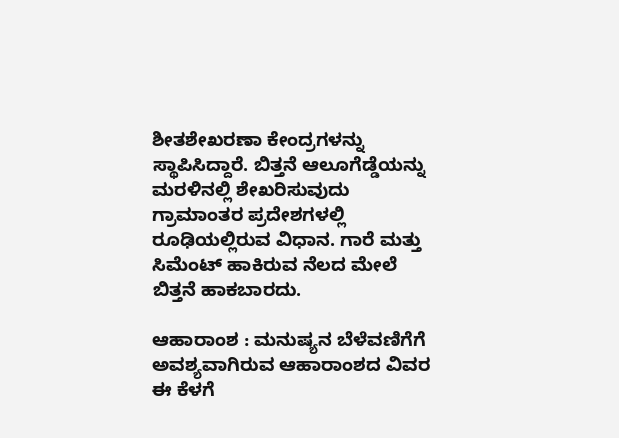ಶೀತಶೇಖರಣಾ ಕೇಂದ್ರಗಳನ್ನು ಸ್ಥಾಪಿಸಿದ್ದಾರೆ. ಬಿತ್ತನೆ ಆಲೂಗೆಡ್ಡೆಯನ್ನು ಮರಳಿನಲ್ಲಿ ಶೇಖರಿಸುವುದು ಗ್ರಾಮಾಂತರ ಪ್ರದೇಶಗಳಲ್ಲಿ ರೂಢಿಯಲ್ಲಿರುವ ವಿಧಾನ. ಗಾರೆ ಮತ್ತು ಸಿಮೆಂಟ್ ಹಾಕಿರುವ ನೆಲದ ಮೇಲೆ ಬಿತ್ತನೆ ಹಾಕಬಾರದು.

ಆಹಾರಾಂಶ : ಮನುಷ್ಯನ ಬೆಳೆವಣಿಗೆಗೆ ಅವಶ್ಯವಾಗಿರುವ ಆಹಾರಾಂಶದ ವಿವರ ಈ ಕೆಳಗೆ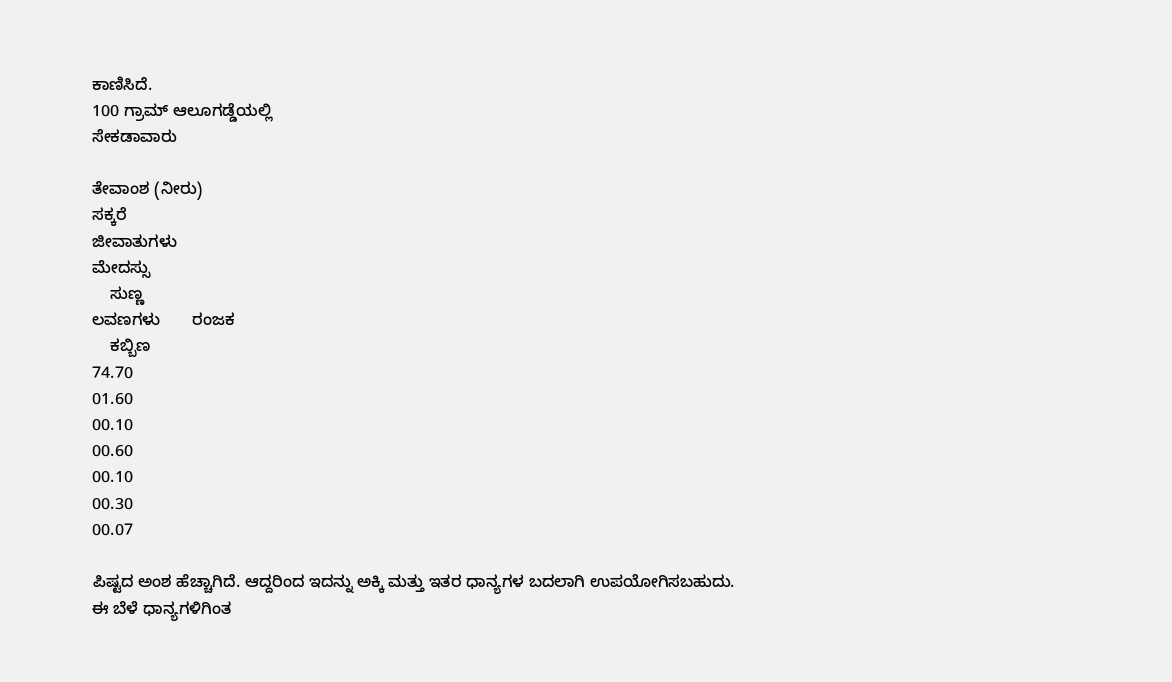ಕಾಣಿಸಿದೆ.
100 ಗ್ರಾಮ್ ಆಲೂಗಡ್ಡೆಯಲ್ಲಿ
ಸೇಕಡಾವಾರು

ತೇವಾಂಶ (ನೀರು)
ಸಕ್ಕರೆ
ಜೀವಾತುಗಳು
ಮೇದಸ್ಸು
    ಸುಣ್ಣ
ಲವಣಗಳು       ರಂಜಕ
    ಕಬ್ಬಿಣ
74.70
01.60
00.10
00.60
00.10
00.30
00.07

ಪಿಷ್ಟದ ಅಂಶ ಹೆಚ್ಚಾಗಿದೆ. ಆದ್ದರಿಂದ ಇದನ್ನು ಅಕ್ಕಿ ಮತ್ತು ಇತರ ಧಾನ್ಯಗಳ ಬದಲಾಗಿ ಉಪಯೋಗಿಸಬಹುದು. ಈ ಬೆಳೆ ಧಾನ್ಯಗಳಿಗಿಂತ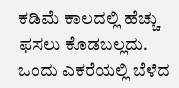ಕಡಿಮೆ ಕಾಲದಲ್ಲಿ ಹೆಚ್ಚು ಫಸಲು ಕೊಡಬಲ್ಲದು. ಒಂದು ಎಕರೆಯಲ್ಲಿ ಬೆಳೆದ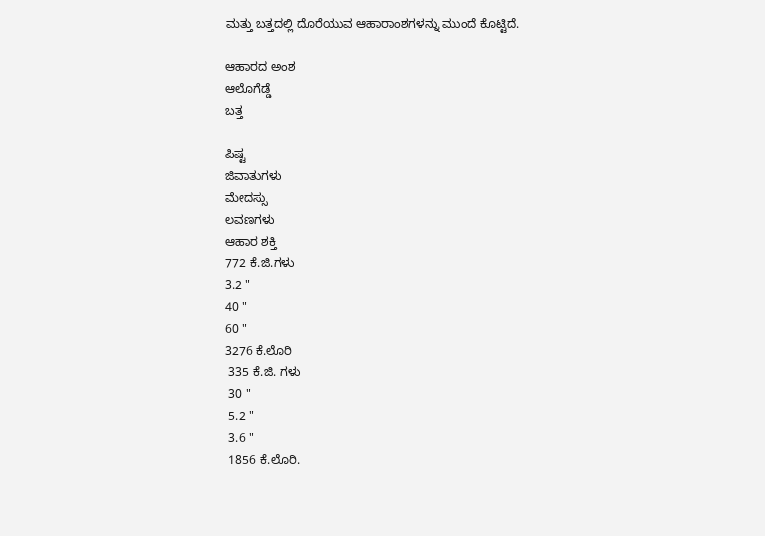ಮತ್ತು ಬತ್ತದಲ್ಲಿ ದೊರೆಯುವ ಆಹಾರಾಂಶಗಳನ್ನು ಮುಂದೆ ಕೊಟ್ಟಿದೆ.

ಆಹಾರದ ಅಂಶ
ಆಲೊಗೆಡ್ಡೆ
ಬತ್ತ

ಪಿಷ್ಟ
ಜಿವಾತುಗಳು
ಮೇದಸ್ಸು
ಲವಣಗಳು
ಆಹಾರ ಶಕ್ತಿ
772 ಕೆ.ಜಿ.ಗಳು
3.2 "
40 "
60 "
3276 ಕೆ.ಲೊರಿ
 335 ಕೆ.ಜಿ. ಗಳು
 30 "
 5.2 "
 3.6 "
 1856 ಕೆ.ಲೊರಿ.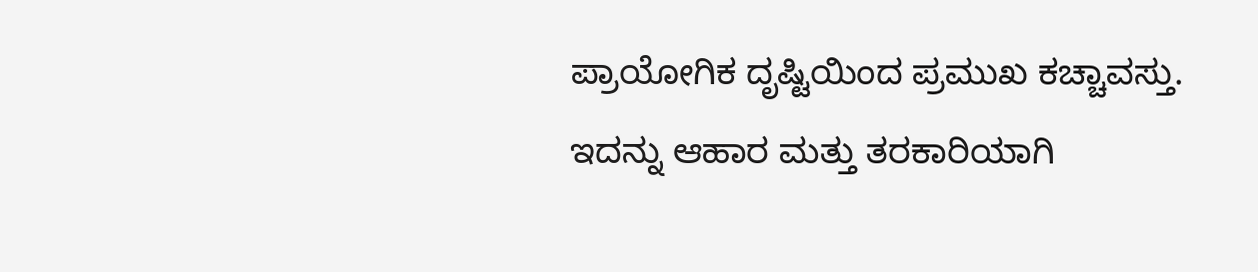ಪ್ರಾಯೋಗಿಕ ದೃಷ್ಟಿಯಿಂದ ಪ್ರಮುಖ ಕಚ್ಚಾವಸ್ತು. ಇದನ್ನು ಆಹಾರ ಮತ್ತು ತರಕಾರಿಯಾಗಿ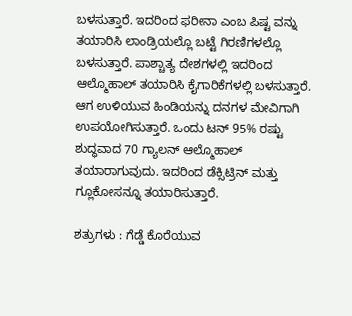ಬಳಸುತ್ತಾರೆ. ಇದರಿಂದ ಫರೀನಾ ಎಂಬ ಪಿಷ್ಟ ವನ್ನು ತಯಾರಿಸಿ ಲಾಂಡ್ರಿಯಲ್ಲೊ ಬಟ್ಟೆ ಗಿರಣಿಗಳಲ್ಲೊ ಬಳಸುತ್ತಾರೆ. ಪಾಶ್ಚಾತ್ಯ ದೇಶಗಳಲ್ಲಿ ಇದರಿಂದ ಆಲ್ಮೊಹಾಲ್ ತಯಾರಿಸಿ ಕೈಗಾರಿಕೆಗಳಲ್ಲಿ ಬಳಸುತ್ತಾರೆ. ಆಗ ಉಳಿಯುವ ಹಿಂಡಿಯನ್ನು ದನಗಳ ಮೇವಿಗಾಗಿ ಉಪಯೋಗಿಸುತ್ತಾರೆ. ಒಂದು ಟನ್ 95% ರಷ್ಟು ಶುದ್ಧವಾದ 70 ಗ್ಯಾಲನ್ ಆಲ್ಮೊಹಾಲ್ ತಯಾರಾಗುವುದು. ಇದರಿಂದ ಡೆಕ್ಸಿಟ್ರಿನ್ ಮತ್ತು ಗ್ಲೂಕೋಸನ್ನೂ ತಯಾರಿಸುತ್ತಾರೆ.

ಶತ್ರುಗಳು : ಗೆಡ್ಡೆ ಕೊರೆಯುವ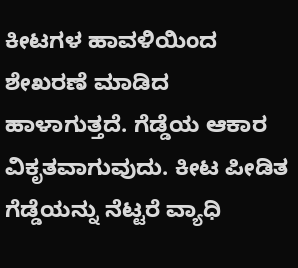ಕೀಟಗಳ ಹಾವಳಿಯಿಂದ ಶೇಖರಣೆ ಮಾಡಿದ ಹಾಳಾಗುತ್ತದೆ. ಗೆಡ್ಡೆಯ ಆಕಾರ ವಿಕೃತವಾಗುವುದು. ಕೀಟ ಪೀಡಿತ ಗೆಡ್ಡೆಯನ್ನು ನೆಟ್ಟರೆ ವ್ಯಾಧಿ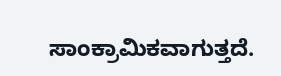ಸಾಂಕ್ರಾಮಿಕವಾಗುತ್ತದೆ.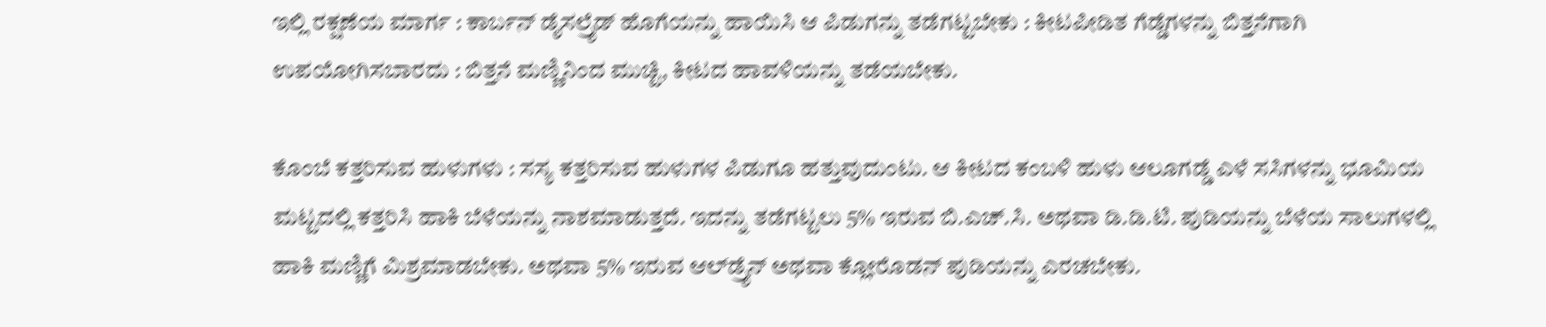ಇಲ್ಲಿ ರಕ್ಷಣೆಯ ಮಾರ್ಗ : ಕಾರ್ಬನ್ ಡೈಸಲ್ರೈಡ್ ಹೊಗೆಯನ್ನು ಹಾಯಿಸಿ ಆ ಪಿಡುಗನ್ನು ತಡೆಗಟ್ಟಬೇಕು : ಕೀಟಪೀಡಿತ ಗೆಡ್ಡೆಗಳನ್ನು ಬಿತ್ತನೆಗಾಗಿ ಉಪಯೋಗಿಸಬಾರದು : ಬಿತ್ತನೆ ಮಣ್ಣಿನಿಂದ ಮುಚ್ಟಿ, ಕೀಟದ ಹಾವಳಿಯನ್ನು ತಡೆಯಬೇಕು.

ಕೊಂಬೆ ಕತ್ತರಿಸುವ ಹುಳುಗಳು : ಸಸ್ಯ ಕತ್ತರಿಸುವ ಹುಳುಗಳ ಪಿಡುಗೂ ಹತ್ತುವುದುಂಟು. ಆ ಕೀಟದ ಕಂಬಳಿ ಹುಳು ಆಲೂಗಡ್ಡೆ ಎಳೆ ಸಸಿಗಳನ್ನು ಭೂಮಿಯ ಮಟ್ಟದಲ್ಲಿ ಕತ್ತರಿಸಿ ಹಾಕಿ ಬೆಳೆಯನ್ನು ನಾಶಮಾಡುತ್ತದೆ. ಇದನ್ನು ತಡೆಗಟ್ಟಲು 5% ಇರುವ ಬಿ.ಎಚ್.ಸಿ. ಅಥವಾ ಡಿ.ಡಿ.ಟಿ. ಪುಡಿಯನ್ನು ಬೆಳೆಯ ಸಾಲುಗಳಲ್ಲಿ ಹಾಕಿ ಮಣ್ಣಿಗೆ ಮಿಶ್ರಮಾಡಬೇಕು. ಅಥವಾ 5% ಇರುವ ಆಲ್‍ಡ್ರೈನ್ ಅಥವಾ ಕ್ಲೋರೊಡನ್ ಪುಡಿಯನ್ನು ಎರಚಬೇಕು.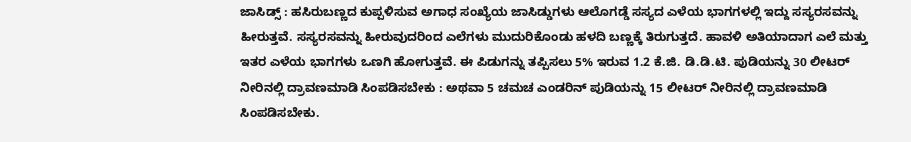ಜಾಸಿಡ್ಸ್ : ಹಸಿರುಬಣ್ಣದ ಕುಪ್ಪಳಿಸುವ ಅಗಾಧ ಸಂಖ್ಯೆಯ ಜಾಸಿಡ್ಡುಗಳು ಆಲೊಗಡ್ಡೆ ಸಸ್ಯದ ಎಳೆಯ ಭಾಗಗಳಲ್ಲಿ ಇದ್ದು ಸಸ್ಯರಸವನ್ನು ಹೀರುತ್ತವೆ. ಸಸ್ಯರಸವನ್ನು ಹೀರುವುದರಿಂದ ಎಲೆಗಳು ಮುದುರಿಕೊಂಡು ಹಳದಿ ಬಣ್ಣಕ್ಕೆ ತಿರುಗುತ್ತದೆ. ಹಾವಳಿ ಅತಿಯಾದಾಗ ಎಲೆ ಮತ್ತು ಇತರ ಎಳೆಯ ಭಾಗಗಳು ಒಣಗಿ ಹೋಗುತ್ತವೆ. ಈ ಪಿಡುಗನ್ನು ತಪ್ಪಿಸಲು 5% ಇರುವ 1.2 ಕೆ.ಜಿ. ಡಿ.ಡಿ.ಟಿ. ಪುಡಿಯನ್ನು 30 ಲೀಟರ್ ನೀರಿನಲ್ಲಿ ದ್ರಾವಣಮಾಡಿ ಸಿಂಪಡಿಸಬೇಕು : ಅಥವಾ 5 ಚಮಚ ಎಂಡರಿನ್ ಪುಡಿಯನ್ನು 15 ಲೀಟರ್ ನೀರಿನಲ್ಲಿ ದ್ರಾವಣಮಾಡಿ ಸಿಂಪಡಿಸಬೇಕು.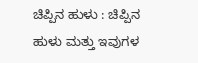ಚಿಪ್ಪಿನ ಹುಳು : ಚಿಪ್ಪಿನ ಹುಳು ಮತ್ತು ಇವುಗಳ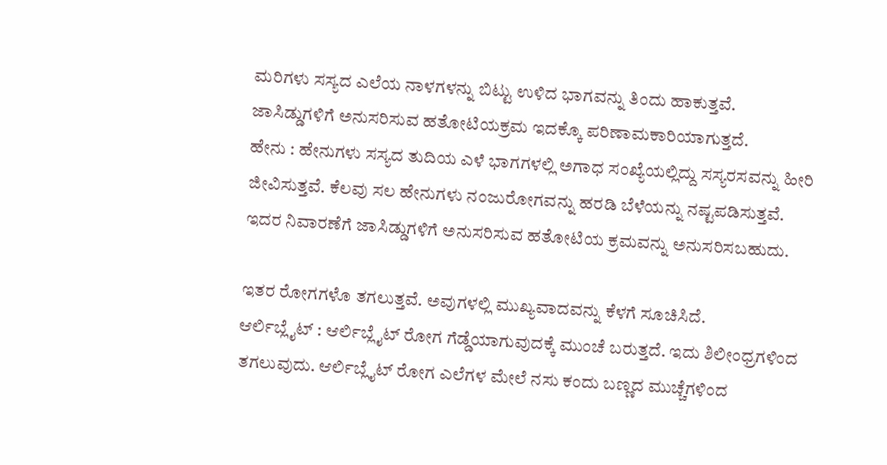ಮರಿಗಳು ಸಸ್ಯದ ಎಲೆಯ ನಾಳಗಳನ್ನು ಬಿಟ್ಟು ಉಳಿದ ಭಾಗವನ್ನು ತಿಂದು ಹಾಕುತ್ತವೆ. ಜಾಸಿಡ್ಡುಗಳಿಗೆ ಅನುಸರಿಸುವ ಹತೋಟಿಯಕ್ರಮ ಇದಕ್ಕೊ ಪರಿಣಾಮಕಾರಿಯಾಗುತ್ತದೆ.
ಹೇನು : ಹೇನುಗಳು ಸಸ್ಯದ ತುದಿಯ ಎಳೆ ಭಾಗಗಳಲ್ಲಿ ಅಗಾಧ ಸಂಖ್ಯೆಯಲ್ಲಿದ್ದು ಸಸ್ಯರಸವನ್ನು ಹೀರಿ ಜೀವಿಸುತ್ತವೆ. ಕೆಲವು ಸಲ ಹೇನುಗಳು ನಂಜುರೋಗವನ್ನು ಹರಡಿ ಬೆಳೆಯನ್ನು ನಷ್ಟಪಡಿಸುತ್ತವೆ. ಇದರ ನಿವಾರಣೆಗೆ ಜಾಸಿಡ್ಡುಗಳಿಗೆ ಅನುಸರಿಸುವ ಹತೋಟಿಯ ಕ್ರಮವನ್ನು ಅನುಸರಿಸಬಹುದು.

ಇತರ ರೋಗಗಳೊ ತಗಲುತ್ತವೆ. ಅವುಗಳಲ್ಲಿ ಮುಖ್ಯವಾದವನ್ನು ಕೆಳಗೆ ಸೂಚಿಸಿದೆ.
ಆರ್ಲಿಬ್ಲೈಟ್ : ಆರ್ಲಿಬ್ಲೈಟ್ ರೋಗ ಗೆಡ್ಡೆಯಾಗುವುದಕ್ಕೆ ಮುಂಚೆ ಬರುತ್ತದೆ. ಇದು ಶಿಲೀಂಧ್ರಗಳಿಂದ ತಗಲುವುದು. ಆರ್ಲಿಬ್ಲೈಟ್ ರೋಗ ಎಲೆಗಳ ಮೇಲೆ ನಸು ಕಂದು ಬಣ್ಣದ ಮುಚ್ಚೆಗಳಿಂದ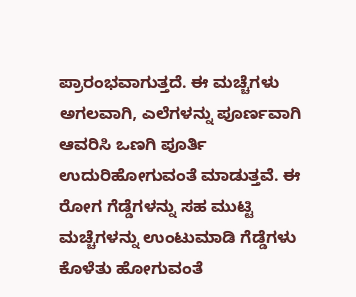ಪ್ರಾರಂಭವಾಗುತ್ತದೆ. ಈ ಮಚ್ಚೆಗಳು ಅಗಲವಾಗಿ, ಎಲೆಗಳನ್ನು ಪೂರ್ಣವಾಗಿ ಆವರಿಸಿ ಒಣಗಿ ಪೂರ್ತಿ ಉದುರಿಹೋಗುವಂತೆ ಮಾಡುತ್ತವೆ. ಈ ರೋಗ ಗೆಡ್ಡೆಗಳನ್ನು ಸಹ ಮುಟ್ಟಿ ಮಚ್ಚೆಗಳನ್ನು ಉಂಟುಮಾಡಿ ಗೆಡ್ಡೆಗಳು ಕೊಳೆತು ಹೋಗುವಂತೆ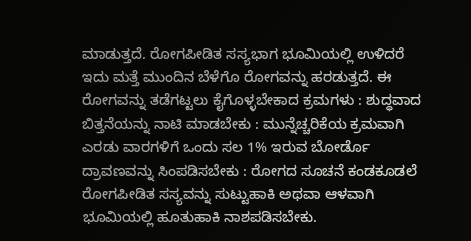ಮಾಡುತ್ತದೆ. ರೋಗಪೀಡಿತ ಸಸ್ಯಭಾಗ ಭೂಮಿಯಲ್ಲಿ ಉಳಿದರೆ ಇದು ಮತ್ತೆ ಮುಂದಿನ ಬೆಳೆಗೊ ರೋಗವನ್ನು ಹರಡುತ್ತದೆ. ಈ ರೋಗವನ್ನು ತಡೆಗಟ್ಟಲು ಕೈಗೊಳ್ಳಬೇಕಾದ ಕ್ರಮಗಳು : ಶುದ್ಧವಾದ ಬಿತ್ತನೆಯನ್ನು ನಾಟಿ ಮಾಡಬೇಕು : ಮುನ್ನೆಚ್ಚರಿಕೆಯ ಕ್ರಮವಾಗಿ ಎರಡು ವಾರಗಳಿಗೆ ಒಂದು ಸಲ 1% ಇರುವ ಬೋರ್ಡೊ ದ್ರಾವಣವನ್ನು ಸಿಂಪಡಿಸಬೇಕು : ರೋಗದ ಸೂಚನೆ ಕಂಡಕೂಡಲೆ ರೋಗಪೀಡಿತ ಸಸ್ಯವನ್ನು ಸುಟ್ಟುಹಾಕಿ ಅಥವಾ ಆಳವಾಗಿ ಭೂಮಿಯಲ್ಲಿ ಹೂತುಹಾಕಿ ನಾಶಪಡಿಸಬೇಕು.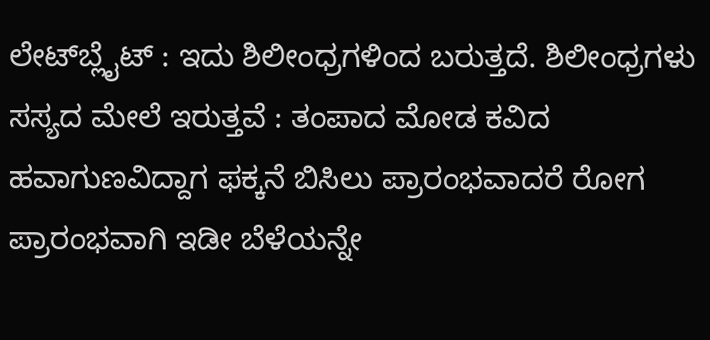ಲೇಟ್‍ಬ್ಲೈಟ್ : ಇದು ಶಿಲೀಂಧ್ರಗಳಿಂದ ಬರುತ್ತದೆ. ಶಿಲೀಂಧ್ರಗಳು ಸಸ್ಯದ ಮೇಲೆ ಇರುತ್ತವೆ : ತಂಪಾದ ಮೋಡ ಕವಿದ ಹವಾಗುಣವಿದ್ದಾಗ ಫಕ್ಕನೆ ಬಿಸಿಲು ಪ್ರಾರಂಭವಾದರೆ ರೋಗ ಪ್ರಾರಂಭವಾಗಿ ಇಡೀ ಬೆಳೆಯನ್ನೇ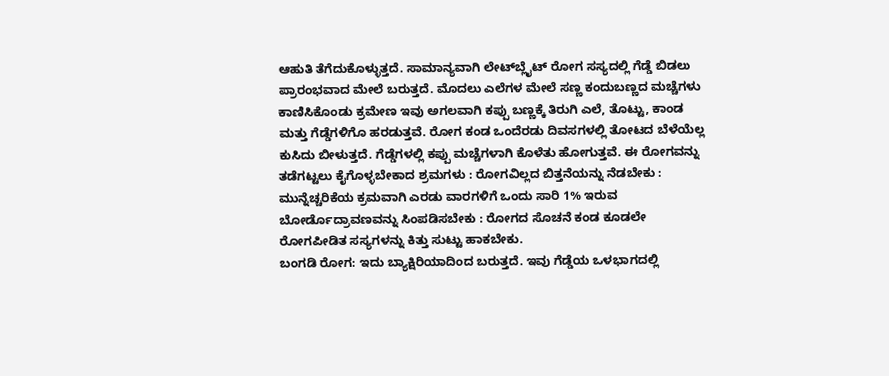ಆಹುತಿ ತೆಗೆದುಕೊಳ್ಳುತ್ತದೆ. ಸಾಮಾನ್ಯವಾಗಿ ಲೇಟ್‍ಬ್ಲೈಟ್ ರೋಗ ಸಸ್ಯದಲ್ಲಿ ಗೆಡ್ಡೆ ಬಿಡಲು ಪ್ರಾರಂಭವಾದ ಮೇಲೆ ಬರುತ್ತದೆ. ಮೊದಲು ಎಲೆಗಳ ಮೇಲೆ ಸಣ್ಣ ಕಂದುಬಣ್ಣದ ಮಚ್ಚೆಗಳು ಕಾಣಿಸಿಕೊಂಡು ಕ್ರಮೇಣ ಇವು ಅಗಲವಾಗಿ ಕಪ್ಪು ಬಣ್ಣಕ್ಕೆ ತಿರುಗಿ ಎಲೆ, ತೊಟ್ಟು, ಕಾಂಡ ಮತ್ತು ಗೆಡ್ಡೆಗಳಿಗೊ ಹರಡುತ್ತವೆ. ರೋಗ ಕಂಡ ಒಂದೆರಡು ದಿವಸಗಳಲ್ಲಿ ತೋಟದ ಬೆಳೆಯೆಲ್ಲ ಕುಸಿದು ಬೀಳುತ್ತದೆ. ಗೆಡ್ಡೆಗಳಲ್ಲಿ ಕಪ್ಪು ಮಚ್ಚೆಗಳಾಗಿ ಕೊಳೆತು ಹೋಗುತ್ತವೆ. ಈ ರೋಗವನ್ನು ತಡೆಗಟ್ಟಲು ಕೈಗೊಳ್ಳಬೇಕಾದ ಶ್ರಮಗಳು : ರೋಗವಿಲ್ಲದ ಬಿತ್ತನೆಯನ್ನು ನೆಡಬೇಕು : ಮುನ್ನೆಚ್ಚರಿಕೆಯ ಕ್ರಮವಾಗಿ ಎರಡು ವಾರಗಳಿಗೆ ಒಂದು ಸಾರಿ 1% ಇರುವ ಬೋರ್ಡೊದ್ರಾವಣವನ್ನು ಸಿಂಪಡಿಸಬೇಕು : ರೋಗದ ಸೊಚನೆ ಕಂಡ ಕೂಡಲೇ ರೋಗಪೀಡಿತ ಸಸ್ಯಗಳನ್ನು ಕಿತ್ತು ಸುಟ್ಟು ಹಾಕಬೇಕು.
ಬಂಗಡಿ ರೋಗ: ಇದು ಬ್ಯಾಕ್ಷಿರಿಯಾದಿಂದ ಬರುತ್ತದೆ. ಇವು ಗೆಡ್ಡೆಯ ಒಳಭಾಗದಲ್ಲಿ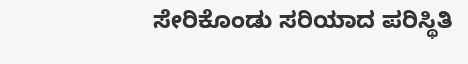ಸೇರಿಕೊಂಡು ಸರಿಯಾದ ಪರಿಸ್ಥಿತಿ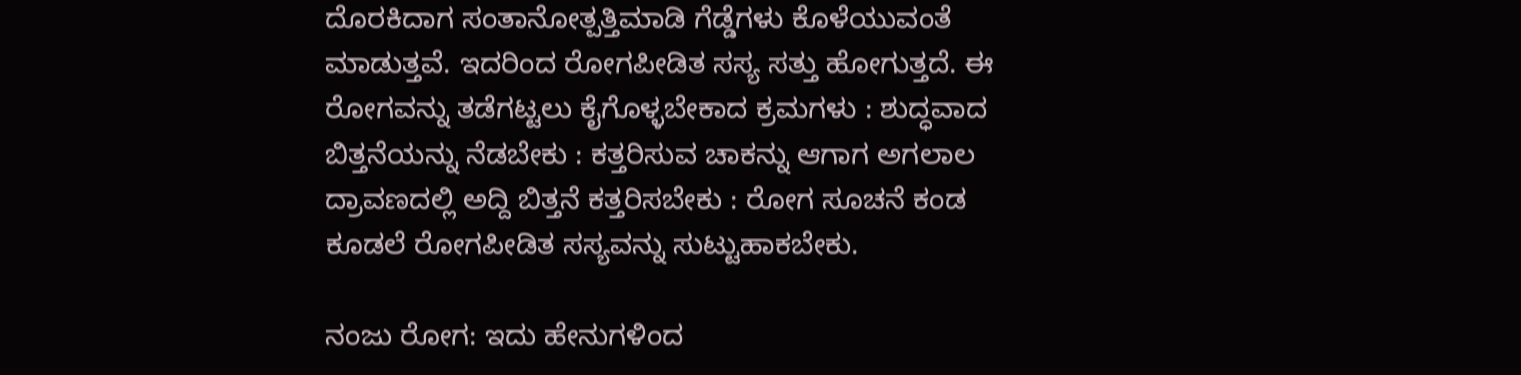ದೊರಕಿದಾಗ ಸಂತಾನೋತ್ಪತ್ತಿಮಾಡಿ ಗೆಡ್ಡೆಗಳು ಕೊಳೆಯುವಂತೆ ಮಾಡುತ್ತವೆ. ಇದರಿಂದ ರೋಗಪೀಡಿತ ಸಸ್ಯ ಸತ್ತು ಹೋಗುತ್ತದೆ. ಈ ರೋಗವನ್ನು ತಡೆಗಟ್ಟಲು ಕೈಗೊಳ್ಳಬೇಕಾದ ಕ್ರಮಗಳು : ಶುದ್ಧವಾದ ಬಿತ್ತನೆಯನ್ನು ನೆಡಬೇಕು : ಕತ್ತರಿಸುವ ಚಾಕನ್ನು ಆಗಾಗ ಅಗಲಾಲ ದ್ರಾವಣದಲ್ಲಿ ಅದ್ದಿ ಬಿತ್ತನೆ ಕತ್ತರಿಸಬೇಕು : ರೋಗ ಸೂಚನೆ ಕಂಡ ಕೂಡಲೆ ರೋಗಪೀಡಿತ ಸಸ್ಯವನ್ನು ಸುಟ್ಟುಹಾಕಬೇಕು.

ನಂಜು ರೋಗ: ಇದು ಹೇನುಗಳಿಂದ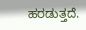ಹರಡುತ್ತದೆ.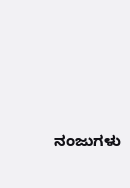ನಂಜುಗಳು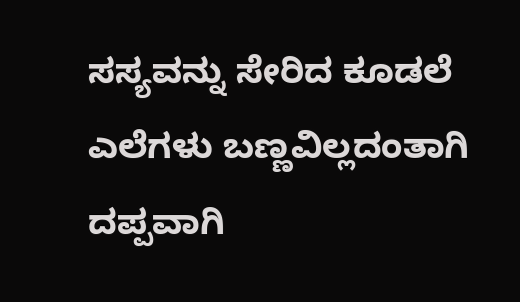ಸಸ್ಯವನ್ನು ಸೇರಿದ ಕೂಡಲೆ ಎಲೆಗಳು ಬಣ್ಣವಿಲ್ಲದಂತಾಗಿ ದಪ್ಪವಾಗಿ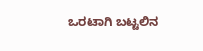ಒರಟಾಗಿ ಬಟ್ಟಲಿನ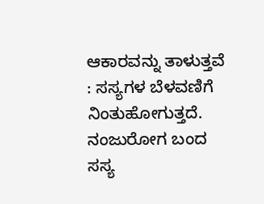ಆಕಾರವನ್ನು ತಾಳುತ್ತವೆ : ಸಸ್ಯಗಳ ಬೆಳವಣಿಗೆ ನಿಂತುಹೋಗುತ್ತದೆ. ನಂಜುರೋಗ ಬಂದ ಸಸ್ಯ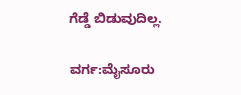ಗೆಡ್ಡೆ ಬಿಡುವುದಿಲ್ಲ.

ವರ್ಗ:ಮೈಸೂರು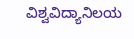ವಿಶ್ವವಿದ್ಯಾನಿಲಯ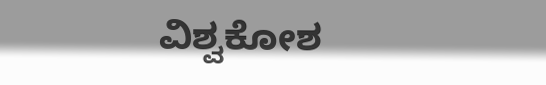ವಿಶ್ವಕೋಶ